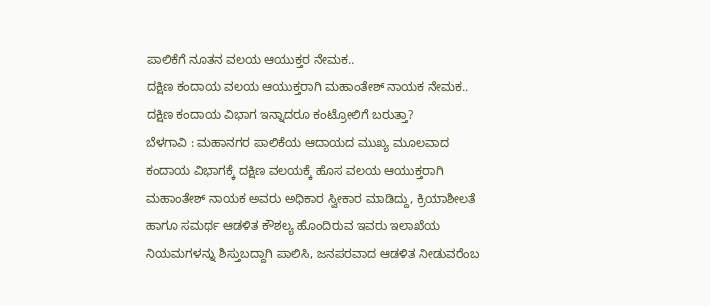ಪಾಲಿಕೆಗೆ ನೂತನ ವಲಯ ಆಯುಕ್ತರ ನೇಮಕ..
ದಕ್ಷಿಣ ಕಂದಾಯ ವಲಯ ಆಯುಕ್ತರಾಗಿ ಮಹಾಂತೇಶ್ ನಾಯಕ ನೇಮಕ..
ದಕ್ಷಿಣ ಕಂದಾಯ ವಿಭಾಗ ಇನ್ನಾದರೂ ಕಂಟ್ರೋಲಿಗೆ ಬರುತ್ತಾ?
ಬೆಳಗಾವಿ : ಮಹಾನಗರ ಪಾಲಿಕೆಯ ಆದಾಯದ ಮುಖ್ಯ ಮೂಲವಾದ ಕಂದಾಯ ವಿಭಾಗಕ್ಕೆ ದಕ್ಷಿಣ ವಲಯಕ್ಕೆ ಹೊಸ ವಲಯ ಆಯುಕ್ತರಾಗಿ ಮಹಾಂತೇಶ್ ನಾಯಕ ಅವರು ಅಧಿಕಾರ ಸ್ವೀಕಾರ ಮಾಡಿದ್ದು, ಕ್ರಿಯಾಶೀಲತೆ ಹಾಗೂ ಸಮರ್ಥ ಆಡಳಿತ ಕೌಶಲ್ಯ ಹೊಂದಿರುವ ಇವರು ಇಲಾಖೆಯ ನಿಯಮಗಳನ್ನು ಶಿಸ್ತುಬದ್ದಾಗಿ ಪಾಲಿಸಿ, ಜನಪರವಾದ ಆಡಳಿತ ನೀಡುವರೆಂಬ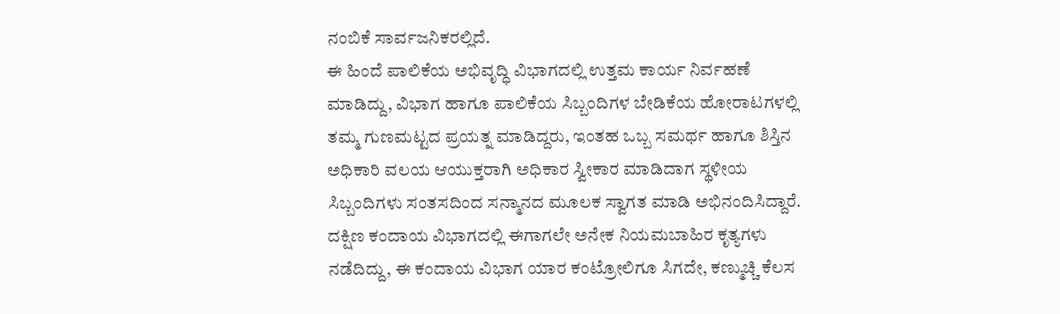ನಂಬಿಕೆ ಸಾರ್ವಜನಿಕರಲ್ಲಿದೆ.
ಈ ಹಿಂದೆ ಪಾಲಿಕೆಯ ಅಭಿವೃದ್ಧಿ ವಿಭಾಗದಲ್ಲಿ ಉತ್ತಮ ಕಾರ್ಯ ನಿರ್ವಹಣೆ ಮಾಡಿದ್ದು, ವಿಭಾಗ ಹಾಗೂ ಪಾಲಿಕೆಯ ಸಿಬ್ಬಂದಿಗಳ ಬೇಡಿಕೆಯ ಹೋರಾಟಗಳಲ್ಲಿ ತಮ್ಮ ಗುಣಮಟ್ಟದ ಪ್ರಯತ್ನ ಮಾಡಿದ್ದರು, ಇಂತಹ ಒಬ್ಬ ಸಮರ್ಥ ಹಾಗೂ ಶಿಸ್ತಿನ ಅಧಿಕಾರಿ ವಲಯ ಆಯುಕ್ತರಾಗಿ ಅಧಿಕಾರ ಸ್ವೀಕಾರ ಮಾಡಿದಾಗ ಸ್ಥಳೀಯ ಸಿಬ್ಬಂದಿಗಳು ಸಂತಸದಿಂದ ಸನ್ಮಾನದ ಮೂಲಕ ಸ್ವಾಗತ ಮಾಡಿ ಅಭಿನಂದಿಸಿದ್ದಾರೆ.
ದಕ್ಷಿಣ ಕಂದಾಯ ವಿಭಾಗದಲ್ಲಿ ಈಗಾಗಲೇ ಅನೇಕ ನಿಯಮಬಾಹಿರ ಕೃತ್ಯಗಳು ನಡೆದಿದ್ದು, ಈ ಕಂದಾಯ ವಿಭಾಗ ಯಾರ ಕಂಟ್ರೋಲಿಗೂ ಸಿಗದೇ, ಕಣ್ಮುಚ್ಚಿ ಕೆಲಸ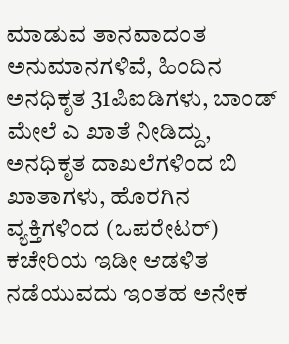ಮಾಡುವ ತಾನವಾದಂತ ಅನುಮಾನಗಳಿವೆ, ಹಿಂದಿನ ಅನಧಿಕೃತ 31ಪಿಐಡಿಗಳು, ಬಾಂಡ್ ಮೇಲೆ ಎ ಖಾತೆ ನೀಡಿದ್ದು, ಅನಧಿಕೃತ ದಾಖಲೆಗಳಿಂದ ಬಿ ಖಾತಾಗಳು, ಹೊರಗಿನ ವ್ಯಕ್ತಿಗಳಿಂದ (ಒಪರೇಟರ್) ಕಚೇರಿಯ ಇಡೀ ಆಡಳಿತ ನಡೆಯುವದು ಇಂತಹ ಅನೇಕ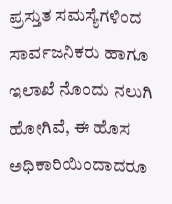ಪ್ರಸ್ತುತ ಸಮಸ್ಯೆಗಳಿಂದ ಸಾರ್ವಜನಿಕರು ಹಾಗೂ ಇಲಾಖೆ ನೊಂದು ನಲುಗಿ ಹೋಗಿವೆ, ಈ ಹೊಸ ಅಧಿಕಾರಿಯಿಂದಾದರೂ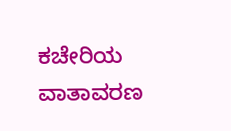ಕಚೇರಿಯ ವಾತಾವರಣ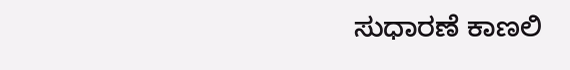ಸುಧಾರಣೆ ಕಾಣಲಿ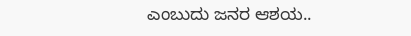ಎಂಬುದು ಜನರ ಆಶಯ..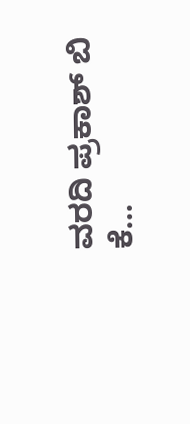ವರದಿ ಪ್ರಕಾಶ್ ಬಿ ಕೆ…